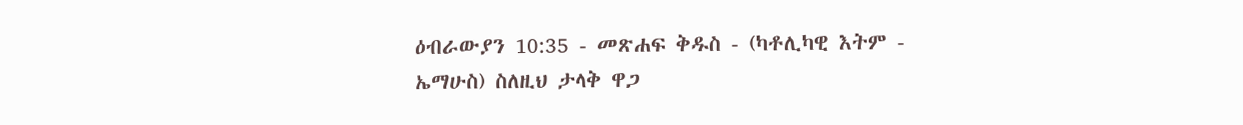ዕብራውያን 10:35 - መጽሐፍ ቅዱስ - (ካቶሊካዊ እትም - ኤማሁስ) ስለዚህ ታላቅ ዋጋ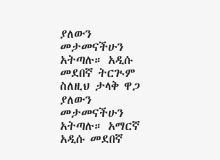ያለውን መታመናችሁን አትጣሉ። አዲሱ መደበኛ ትርጒም ስለዚህ ታላቅ ዋጋ ያለውን መታመናችሁን አትጣሉ። አማርኛ አዲሱ መደበኛ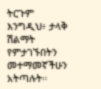ትርጉም እንግዲህ፥ ታላቅ ሽልማት የምታገኙበትን መተማመኛችሁን አትጣሉት።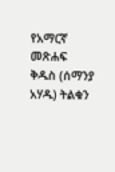የአማርኛ መጽሐፍ ቅዱስ (ሰማንያ አሃዱ) ትልቁን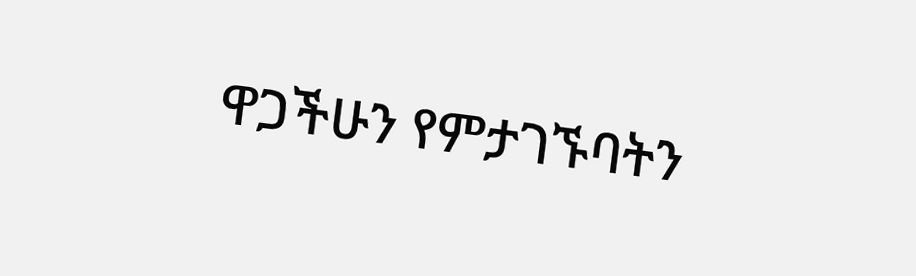ዋጋችሁን የምታገኙባትን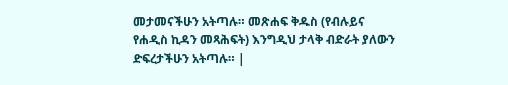መታመናችሁን አትጣሉ። መጽሐፍ ቅዱስ (የብሉይና የሐዲስ ኪዳን መጻሕፍት) እንግዲህ ታላቅ ብድራት ያለውን ድፍረታችሁን አትጣሉ። |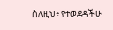ስለዚህ፥ የተወደዳችሁ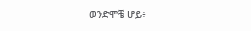ወንድሞቼ ሆይ፥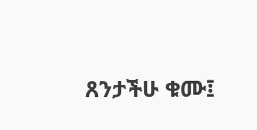ጸንታችሁ ቁሙ፤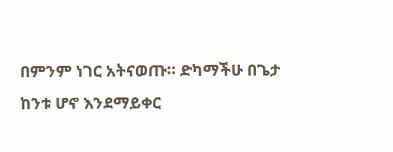በምንም ነገር አትናወጡ። ድካማችሁ በጌታ ከንቱ ሆኖ እንደማይቀር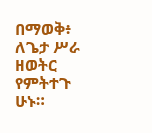በማወቅ፥ ለጌታ ሥራ ዘወትር የምትተጉ ሁኑ።